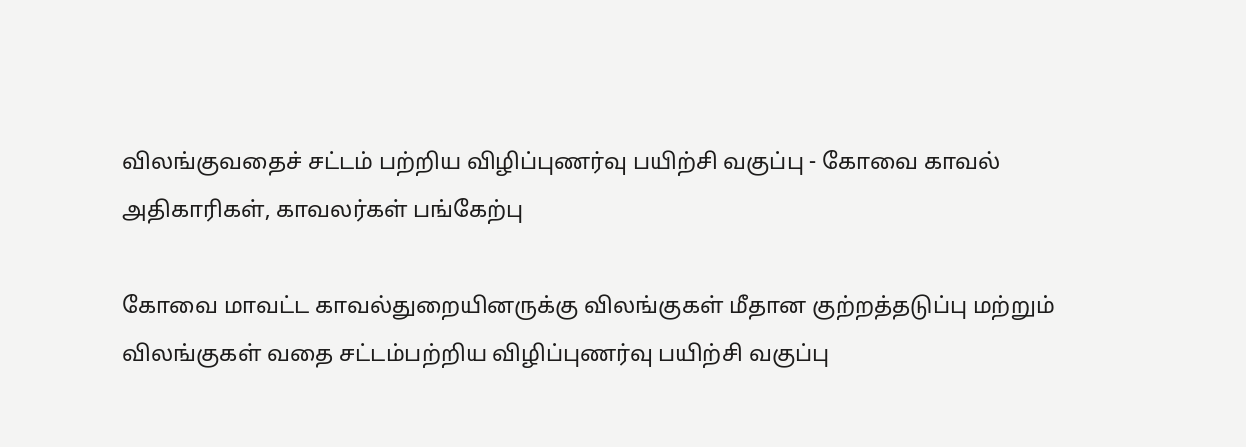விலங்குவதைச் சட்டம் பற்றிய விழிப்புணர்வு பயிற்சி வகுப்பு - கோவை காவல் அதிகாரிகள், காவலர்கள் பங்கேற்பு

கோவை மாவட்ட காவல்துறையினருக்கு விலங்குகள் மீதான குற்றத்தடுப்பு மற்றும் விலங்குகள் வதை சட்டம்பற்றிய விழிப்புணர்வு பயிற்சி வகுப்பு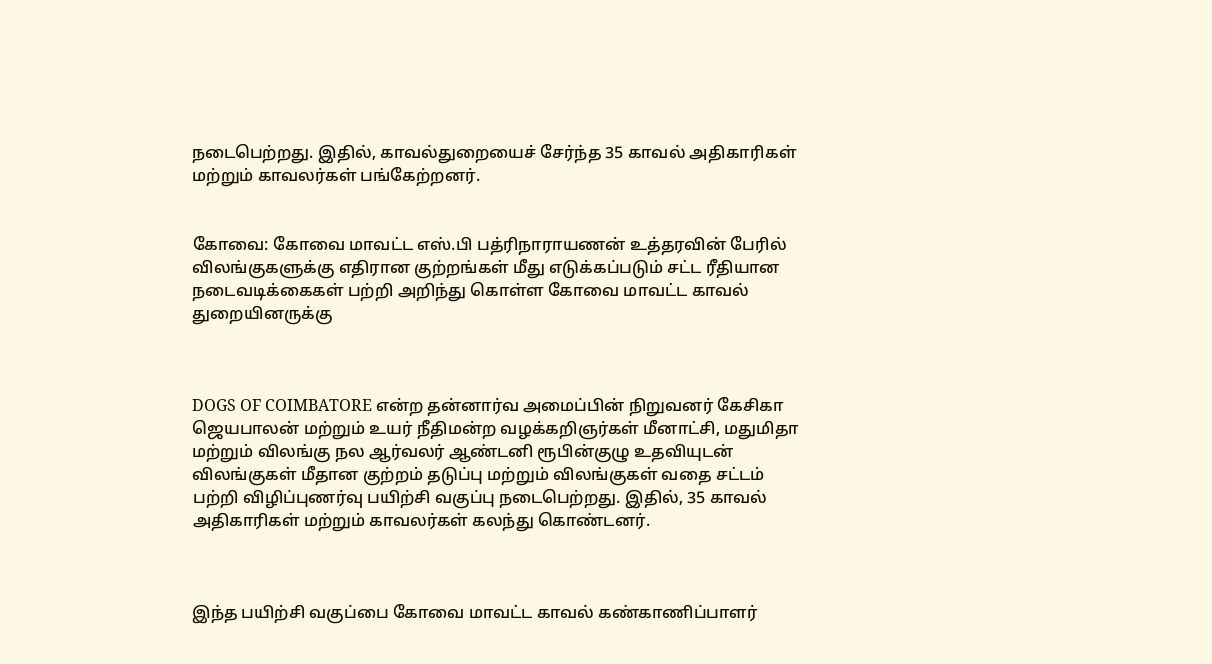நடைபெற்றது. இதில், காவல்துறையைச் சேர்ந்த 35 காவல் அதிகாரிகள் மற்றும் காவலர்கள் பங்கேற்றனர்.


கோவை: கோவை மாவட்ட எஸ்.பி பத்ரிநாராயணன் உத்தரவின் பேரில் விலங்குகளுக்கு எதிரான குற்றங்கள் மீது எடுக்கப்படும் சட்ட ரீதியான நடைவடிக்கைகள் பற்றி அறிந்து கொள்ள கோவை மாவட்ட காவல் துறையினருக்கு



DOGS OF COIMBATORE என்ற தன்னார்வ அமைப்பின் நிறுவனர் கேசிகா ஜெயபாலன் மற்றும் உயர் நீதிமன்ற வழக்கறிஞர்கள் மீனாட்சி, மதுமிதா மற்றும் விலங்கு நல ஆர்வலர் ஆண்டனி ரூபின்குழு உதவியுடன் விலங்குகள் மீதான குற்றம் தடுப்பு மற்றும் விலங்குகள் வதை சட்டம் பற்றி விழிப்புணர்வு பயிற்சி வகுப்பு நடைபெற்றது. இதில், 35 காவல் அதிகாரிகள் மற்றும் காவலர்கள் கலந்து கொண்டனர்.



இந்த பயிற்சி வகுப்பை கோவை மாவட்ட காவல் கண்காணிப்பாளர்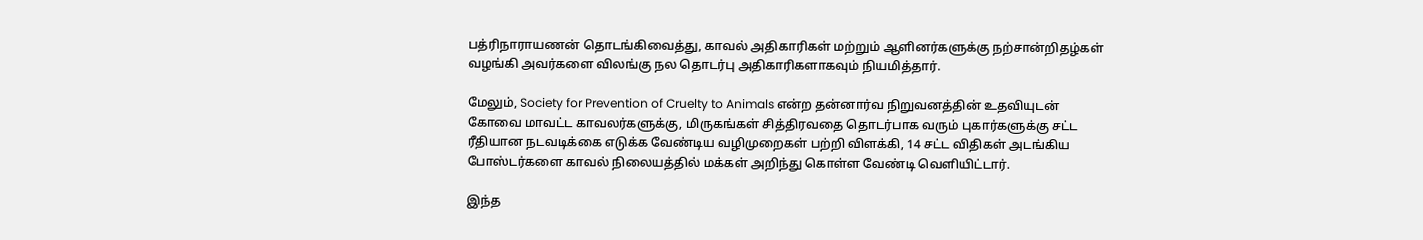பத்ரிநாராயணன் தொடங்கிவைத்து, காவல் அதிகாரிகள் மற்றும் ஆளினர்களுக்கு நற்சான்றிதழ்கள் வழங்கி அவர்களை விலங்கு நல தொடர்பு அதிகாரிகளாகவும் நியமித்தார்.

மேலும், Society for Prevention of Cruelty to Animals என்ற தன்னார்வ நிறுவனத்தின் உதவியுடன் கோவை மாவட்ட காவலர்களுக்கு, மிருகங்கள் சித்திரவதை தொடர்பாக வரும் புகார்களுக்கு சட்ட ரீதியான நடவடிக்கை எடுக்க வேண்டிய வழிமுறைகள் பற்றி விளக்கி, 14 சட்ட விதிகள் அடங்கிய போஸ்டர்களை காவல் நிலையத்தில் மக்கள் அறிந்து கொள்ள வேண்டி வெளியிட்டார்.

இந்த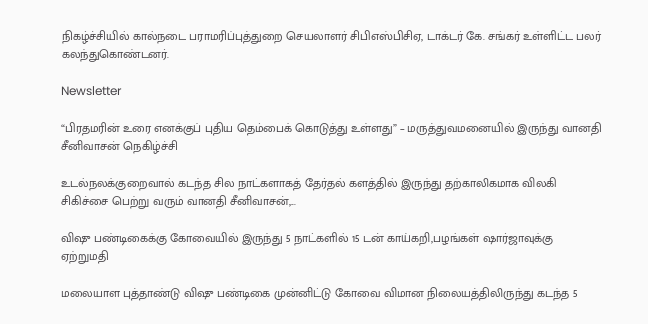நிகழ்ச்சியில் கால்நடை பராமரிப்புத்துறை செயலாளர் சிபிஎஸ்பிசிஏ, டாக்டர் கே. சங்கர் உள்ளிட்ட பலர் கலந்துகொண்டனர்.

Newsletter

“பிரதமரின் உரை எனக்குப் புதிய தெம்பைக் கொடுத்து உள்ளது” – மருத்துவமனையில் இருந்து வானதி சீனிவாசன் நெகிழ்ச்சி

உடல்நலக்குறைவால் கடந்த சில நாட்களாகத் தேர்தல் களத்தில் இருந்து தற்காலிகமாக விலகி சிகிச்சை பெற்று வரும் வானதி சீனிவாசன்,...

விஷு பண்டிகைக்கு கோவையில் இருந்து 5 நாட்களில் 15 டன் காய்கறி,பழங்கள் ஷார்ஜாவுக்கு ஏற்றுமதி

மலையாள புத்தாண்டு விஷு பண்டிகை முன்னிட்டு கோவை விமான நிலையத்திலிருந்து கடந்த 5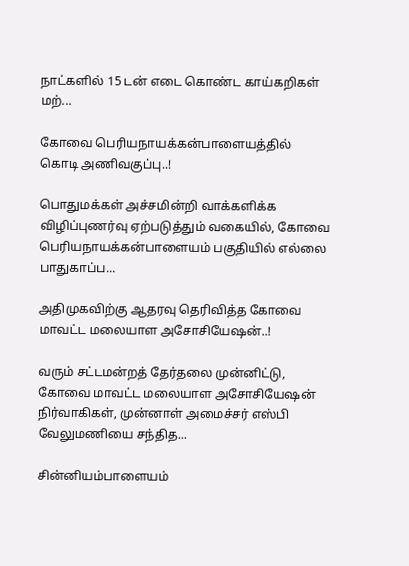நாட்களில் 15 டன் எடை கொண்ட காய்கறிகள் மற்...

கோவை பெரியநாயக்கன்பாளையத்தில்  கொடி அணிவகுப்பு..!

பொதுமக்கள் அச்சமின்றி வாக்களிக்க விழிப்புணர்வு ஏற்படுத்தும் வகையில், கோவை பெரியநாயக்கன்பாளையம் பகுதியில் எல்லை பாதுகாப்ப...

அதிமுகவிற்கு ஆதரவு தெரிவித்த கோவை மாவட்ட மலையாள அசோசியேஷன்..!

வரும் சட்டமன்றத் தேர்தலை முன்னிட்டு, கோவை மாவட்ட மலையாள அசோசியேஷன் நிர்வாகிகள், முன்னாள் அமைச்சர் எஸ்பி வேலுமணியை சந்தித...

சின்னியம்பாளையம்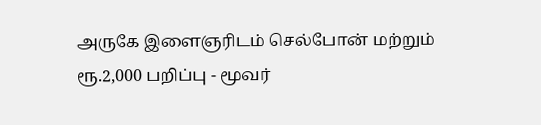அருகே இளைஞரிடம் செல்போன் மற்றும் ரூ.2,000 பறிப்பு - மூவர்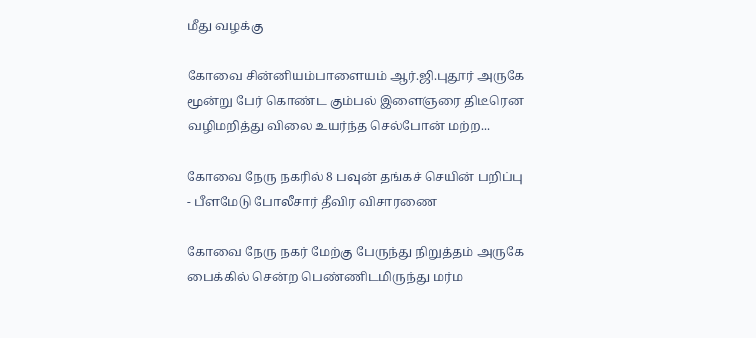மீது வழக்கு

கோவை சின்னியம்பாளையம் ஆர்.ஜி.புதூர் அருகே மூன்று பேர் கொண்ட கும்பல் இளைஞரை திடீரென வழிமறித்து விலை உயர்ந்த செல்போன் மற்ற...

கோவை நேரு நகரில் 8 பவுன் தங்கச் செயின் பறிப்பு - பீளமேடு போலீசார் தீவிர விசாரணை

கோவை நேரு நகர் மேற்கு பேருந்து நிறுத்தம் அருகே பைக்கில் சென்ற பெண்ணிடமிருந்து மர்ம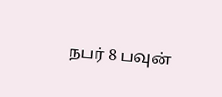நபர் 8 பவுன்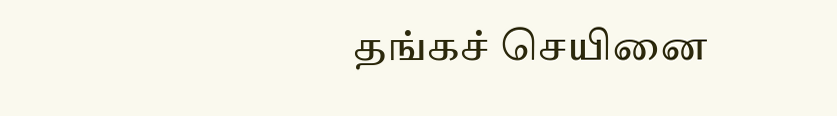தங்கச் செயினை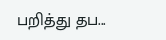பறித்து தப...